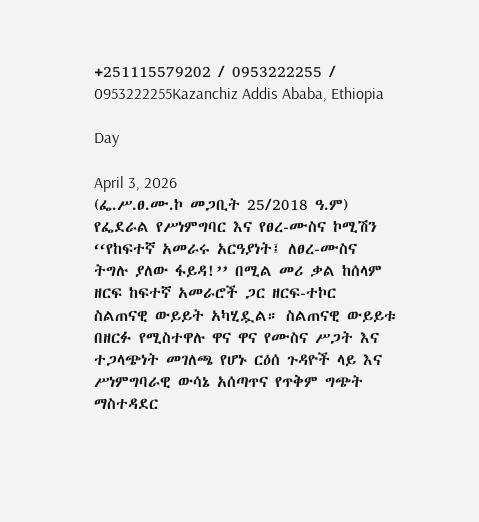+251115579202 / 0953222255 / 0953222255Kazanchiz Addis Ababa, Ethiopia

Day

April 3, 2026
(ፌ.ሥ.ፀ.ሙ.ኮ መጋቢት 25/2018 ዓ.ም) የፌደራል የሥነምግባር እና የፀረ-ሙስና ኮሚሽን ‘‘የከፍተኛ አመራሩ አርዓያነት፤ ለፀረ-ሙስና ትግሉ ያለው ፋይዳ!’’ በሚል መሪ ቃል ከሰላም ዘርፍ ከፍተኛ አመራሮች ጋር ዘርፍ-ተኮር ስልጠናዊ ውይይት አካሂዷል። ስልጠናዊ ውይይቱ በዘርፉ የሚስተዋሉ ዋና ዋና የሙስና ሥጋት እና ተጋላጭነት መገለጫ የሆኑ ርዕሰ ጉዳዮች ላይ እና ሥነምግባራዊ ውሳኔ አሰጣጥና የጥቅም ግጭት ማስተዳደር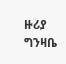ዙሪያ ግንዛቤ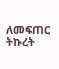ለመፍጠር ትኩረት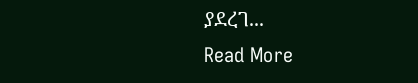ያደረገ...
Read More